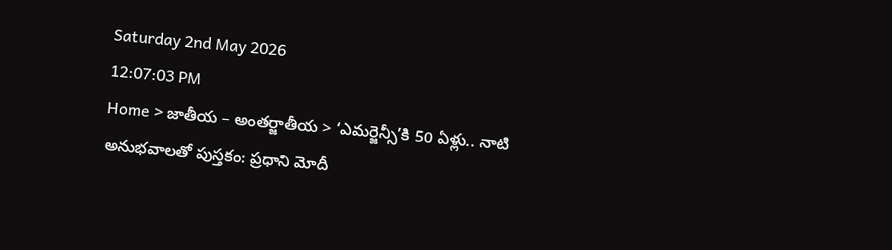Saturday 2nd May 2026
12:07:03 PM
Home > జాతీయ – అంతర్జాతీయ > ‘ఎమర్జెన్సీ’కి 50 ఏళ్లు.. నాటి అనుభవాలతో పుస్తకం: ప్రధాని మోదీ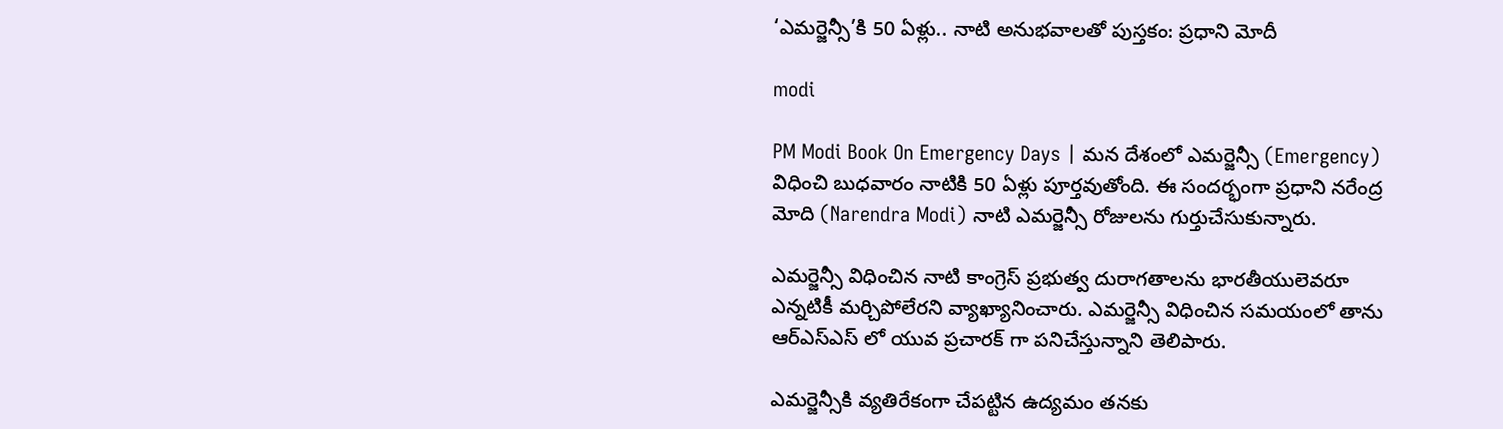‘ఎమర్జెన్సీ’కి 50 ఏళ్లు.. నాటి అనుభవాలతో పుస్తకం: ప్రధాని మోదీ

modi

PM Modi Book On Emergency Days | మన దేశంలో ఎమర్జెన్సీ (Emergency) విధించి బుధవారం నాటికి 50 ఏళ్లు పూర్తవుతోంది. ఈ సందర్భంగా ప్రధాని నరేంద్ర మోది (Narendra Modi) నాటి ఎమర్జెన్సీ రోజులను గుర్తుచేసుకున్నారు.

ఎమర్జెన్సీ విధించిన నాటి కాంగ్రెస్ ప్రభుత్వ దురాగతాలను భారతీయులెవరూ ఎన్నటికీ మర్చిపోలేరని వ్యాఖ్యానించారు. ఎమర్జెన్సీ విధించిన సమయంలో తాను ఆర్ఎస్ఎస్ లో యువ ప్రచారక్ గా పనిచేస్తున్నాని తెలిపారు.

ఎమర్జెన్సీకి వ్యతిరేకంగా చేపట్టిన ఉద్యమం తనకు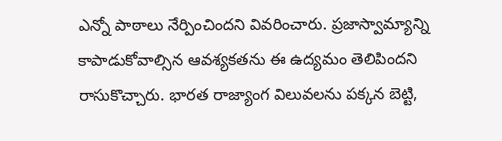ఎన్నో పాఠాలు నేర్పించిందని వివరించారు. ప్రజాస్వామ్యాన్ని కాపాడుకోవాల్సిన ఆవశ్యకతను ఈ ఉద్యమం తెలిపిందని రాసుకొచ్చారు. భారత రాజ్యాంగ విలువలను పక్కన బెట్టి,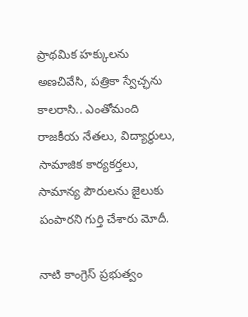ప్రాథమిక హక్కులను అణచివేసి, పత్రికా స్వేచ్ఛను కాలరాసి.. ఎంతోమంది రాజకీయ నేతలు, విద్యార్థులు, సామాజిక కార్యకర్తలు, సామాన్య పౌరులను జైలుకు పంపారని గుర్తి చేశారు మోదీ.

నాటి కాంగ్రెస్ ప్రభుత్వం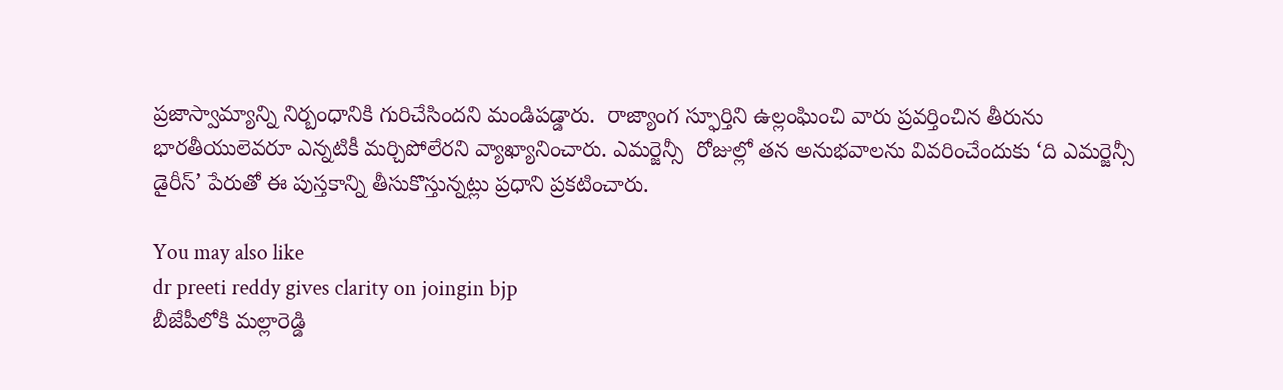ప్రజాస్వామ్యాన్ని నిర్బంధానికి గురిచేసిందని మండిపడ్డారు.  రాజ్యాంగ స్ఫూర్తిని ఉల్లంఘించి వారు ప్రవర్తించిన తీరును భారతీయులెవరూ ఎన్నటికీ మర్చిపోలేరని వ్యాఖ్యానించారు. ఎమర్జెన్సీ  రోజుల్లో తన అనుభవాలను వివరించేందుకు ‘ది ఎమర్జెన్సీ డైరీస్’ పేరుతో ఈ పుస్తకాన్ని తీసుకొస్తున్నట్లు ప్రధాని ప్రకటించారు.

You may also like
dr preeti reddy gives clarity on joingin bjp
బీజేపీలోకి మల్లారెడ్డి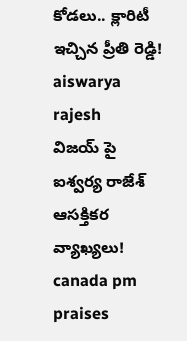కోడలు.. క్లారిటీ ఇచ్చిన ప్రీతి రెడ్డి!
aiswarya rajesh
విజయ్ పై ఐశ్వర్య రాజేశ్ ఆసక్తికర వ్యాఖ్యలు!
canada pm praises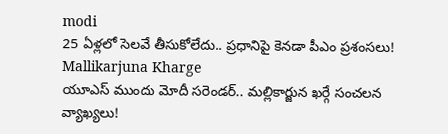modi
25 ఏళ్లలో సెలవే తీసుకోలేదు.. ప్రధానిపై కెనడా పీఎం ప్రశంసలు!
Mallikarjuna Kharge
యూఎస్ ముందు మోదీ సరెండర్.. మల్లికార్జున ఖర్గే సంచలన వ్యాఖ్యలు!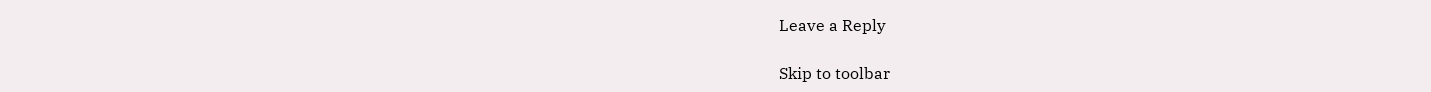Leave a Reply

Skip to toolbar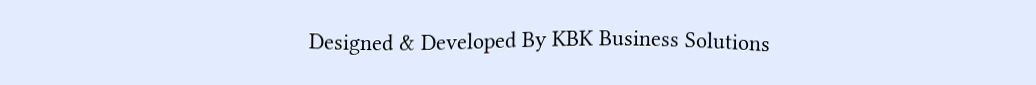Designed & Developed By KBK Business Solutions